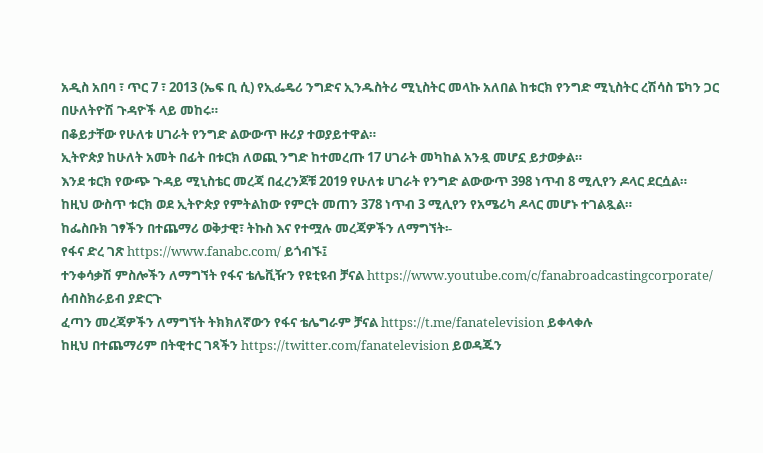አዲስ አበባ ፣ ጥር 7 ፣ 2013 (ኤፍ ቢ ሲ) የኢፌዴሪ ንግድና ኢንዱስትሪ ሚኒስትር መላኩ አለበል ከቱርክ የንግድ ሚኒስትር ረሽሳስ ፔካን ጋር በሁለትዮሽ ጉዳዮች ላይ መከሩ።
በቆይታቸው የሁለቱ ሀገራት የንግድ ልውውጥ ዙሪያ ተወያይተዋል።
ኢትዮጵያ ከሁለት አመት በፊት በቱርክ ለወጪ ንግድ ከተመረጡ 17 ሀገራት መካከል አንዷ መሆኗ ይታወቃል።
እንደ ቱርክ የውጭ ጉዳይ ሚኒስቴር መረጃ በፈረንጆቹ 2019 የሁለቱ ሀገራት የንግድ ልውውጥ 398 ነጥብ 8 ሚሊየን ዶላር ደርሷል።
ከዚህ ውስጥ ቱርክ ወደ ኢትዮጵያ የምትልከው የምርት መጠን 378 ነጥብ 3 ሚሊየን የአሜሪካ ዶላር መሆኑ ተገልጿል።
ከፌስቡክ ገፃችን በተጨማሪ ወቅታዊ፣ ትኩስ እና የተሟሉ መረጃዎችን ለማግኘት፡-
የፋና ድረ ገጽ https://www.fanabc.com/ ይጎብኙ፤
ተንቀሳቃሽ ምስሎችን ለማግኘት የፋና ቴሌቪዥን የዩቲዩብ ቻናል https://www.youtube.com/c/fanabroadcastingcorporate/ ሰብስክራይብ ያድርጉ
ፈጣን መረጃዎችን ለማግኘት ትክክለኛውን የፋና ቴሌግራም ቻናል https://t.me/fanatelevision ይቀላቀሉ
ከዚህ በተጨማሪም በትዊተር ገጻችን https://twitter.com/fanatelevision ይወዳጁን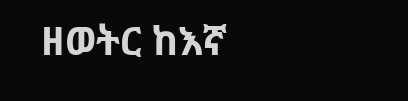ዘወትር ከእኛ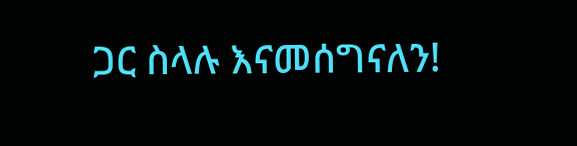ጋር ስላሉ እናመሰግናለን!